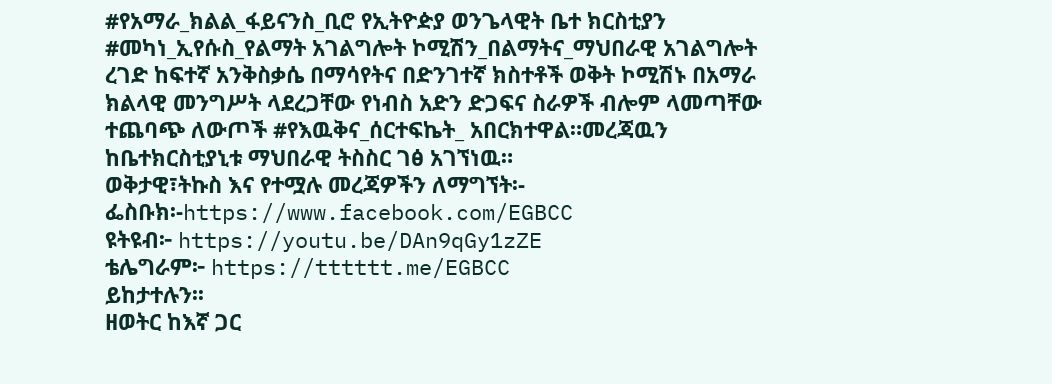#የአማራ_ክልል_ፋይናንስ_ቢሮ የኢትዮዽያ ወንጌላዊት ቤተ ክርስቲያን #መካነ_ኢየሱስ_የልማት አገልግሎት ኮሚሽን_በልማትና_ማህበራዊ አገልግሎት ረገድ ከፍተኛ አንቅስቃሴ በማሳየትና በድንገተኛ ክስተቶች ወቅት ኮሚሽኑ በአማራ ክልላዊ መንግሥት ላደረጋቸው የነብስ አድን ድጋፍና ስራዎች ብሎም ላመጣቸው ተጨባጭ ለውጦች #የእዉቅና_ሰርተፍኬት_ አበርክተዋል።መረጃዉን ከቤተክርስቲያኒቱ ማህበራዊ ትስስር ገፅ አገኘነዉ።
ወቅታዊ፣ትኩስ እና የተሟሉ መረጃዎችን ለማግኘት፡-
ፌስቡክ፡-https://www.facebook.com/EGBCC
ዩትዩብ፦ https://youtu.be/DAn9qGy1zZE
ቴሌግራም፦ https://tttttt.me/EGBCC
ይከታተሉን፡፡
ዘወትር ከእኛ ጋር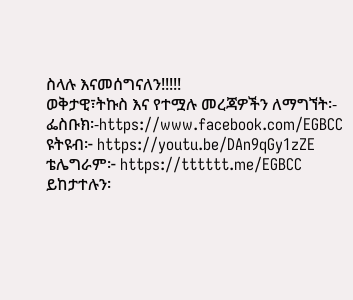ስላሉ እናመሰግናለን!!!!!
ወቅታዊ፣ትኩስ እና የተሟሉ መረጃዎችን ለማግኘት፡-
ፌስቡክ፡-https://www.facebook.com/EGBCC
ዩትዩብ፦ https://youtu.be/DAn9qGy1zZE
ቴሌግራም፦ https://tttttt.me/EGBCC
ይከታተሉን፡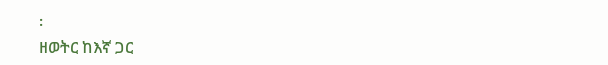፡
ዘወትር ከእኛ ጋር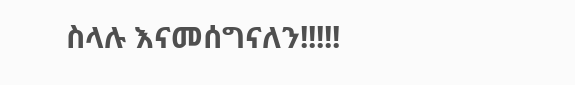ስላሉ እናመሰግናለን!!!!!